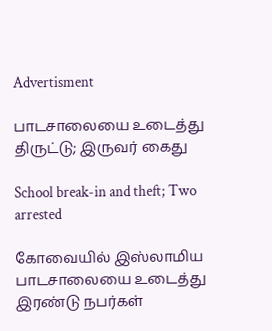Advertisment

பாடசாலையை உடைத்து திருட்டு; இருவர் கைது

School break-in and theft; Two arrested

கோவையில் இஸ்லாமிய பாடசாலையை உடைத்து இரண்டு நபர்கள்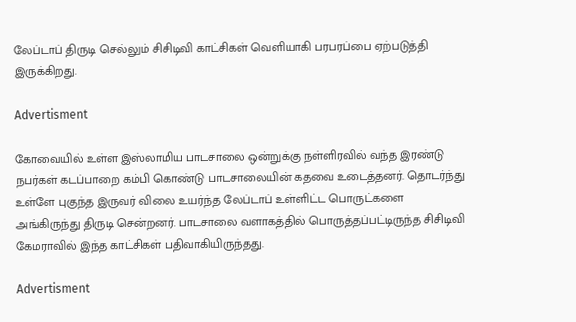லேப்டாப் திருடி செல்லும் சிசிடிவி காட்சிகள் வெளியாகி பரபரப்பை ஏற்படுத்தி இருக்கிறது.

Advertisment

கோவையில் உள்ள இஸ்லாமிய பாடசாலை ஒன்றுக்கு நள்ளிரவில் வந்த இரண்டு நபர்கள் கடப்பாறை கம்பி கொண்டு பாடசாலையின் கதவை உடைத்தனர். தொடர்ந்து உள்ளே புகுந்த இருவர் விலை உயர்ந்த லேப்டாப் உள்ளிட்ட பொருட்களை அங்கிருந்து திருடி சென்றனர். பாடசாலை வளாகத்தில் பொருத்தப்பட்டிருந்த சிசிடிவி கேமராவில் இந்த காட்சிகள் பதிவாகியிருந்தது.

Advertisment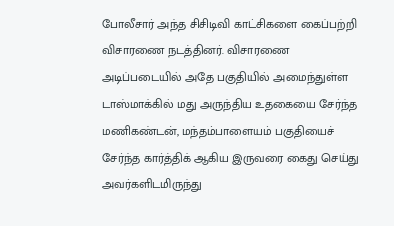போலீசார் அந்த சிசிடிவி காட்சிகளை கைப்பற்றி விசாரணை நடத்தினர். விசாரணை அடிப்படையில் அதே பகுதியில் அமைந்துள்ள டாஸ்மாக்கில் மது அருந்திய உதகையை சேர்ந்த மணிகண்டன், மந்தம்பாளையம் பகுதியைச் சேர்ந்த கார்த்திக் ஆகிய இருவரை கைது செய்து அவர்களிடமிருந்து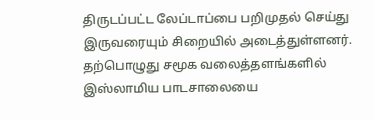திருடப்பட்ட லேப்டாப்பை பறிமுதல் செய்து இருவரையும் சிறையில் அடைத்துள்ளனர். தற்பொழுது சமூக வலைத்தளங்களில் இஸ்லாமிய பாடசாலையை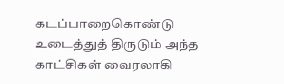கடப்பாறைகொண்டு உடைத்துத் திருடும் அந்த காட்சிகள் வைரலாகி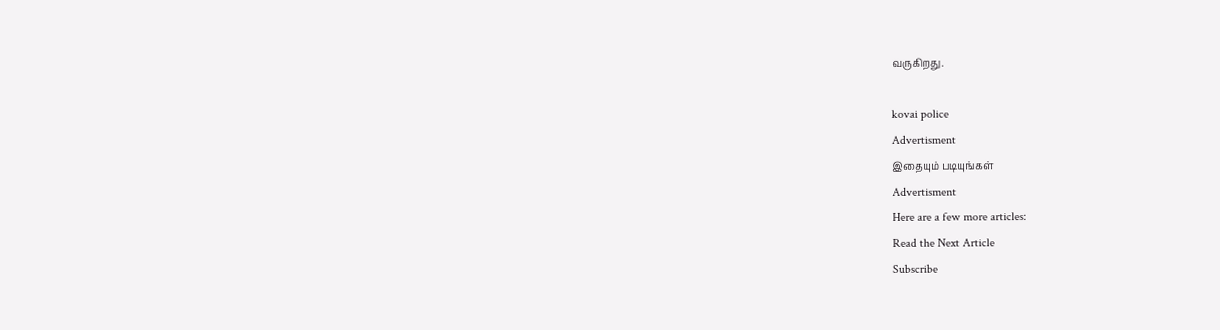வருகிறது.

kovai police
Advertisment
இதையும் படியுங்கள்
Advertisment
Here are a few more articles:
Read the Next Article
Subscribe